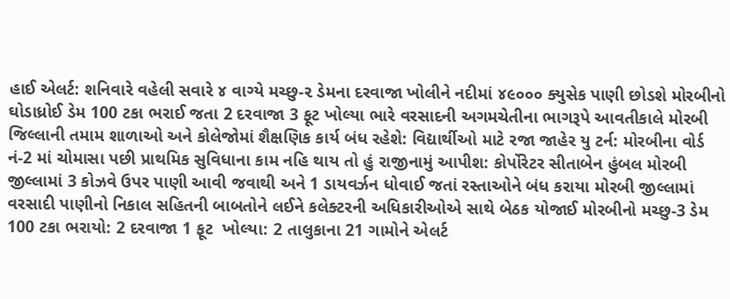હાઈ એલર્ટ: શનિવારે વહેલી સવારે ૪ વાગ્યે મચ્છુ-૨ ડેમના દરવાજા ખોલીને નદીમાં ૪૯૦૦૦ ક્યુસેક પાણી છોડશે મોરબીનો ઘોડાધ્રોઈ ડેમ 100 ટકા ભરાઈ જતા 2 દરવાજા 3 ફૂટ ખોલ્યા ભારે વરસાદની અગમચેતીના ભાગરૂપે આવતીકાલે મોરબી જિલ્લાની તમામ શાળાઓ અને કોલેજોમાં શૈક્ષણિક કાર્ય બંધ રહેશે: વિદ્યાર્થીઓ માટે રજા જાહેર યુ ટર્ન: મોરબીના વોર્ડ નં-2 માં ચોમાસા પછી પ્રાથમિક સુવિધાના કામ નહિ થાય તો હું રાજીનામું આપીશ: કોર્પોરેટર સીતાબેન હુંબલ મોરબી જીલ્લામાં 3 કોઝવે ઉપર પાણી આવી જવાથી અને 1 ડાયવર્ઝન ધોવાઈ જતાં રસ્તાઓને બંધ કરાયા મોરબી જીલ્લામાં વરસાદી પાણીનો નિકાલ સહિતની બાબતોને લઈને કલેક્ટરની અધિકારીઓએ સાથે બેઠક યોજાઈ મોરબીનો મચ્છુ-3 ડેમ 100 ટકા ભરાયો: 2 દરવાજા 1 ફૂટ  ખોલ્યા: 2 તાલુકાના 21 ગામોને એલર્ટ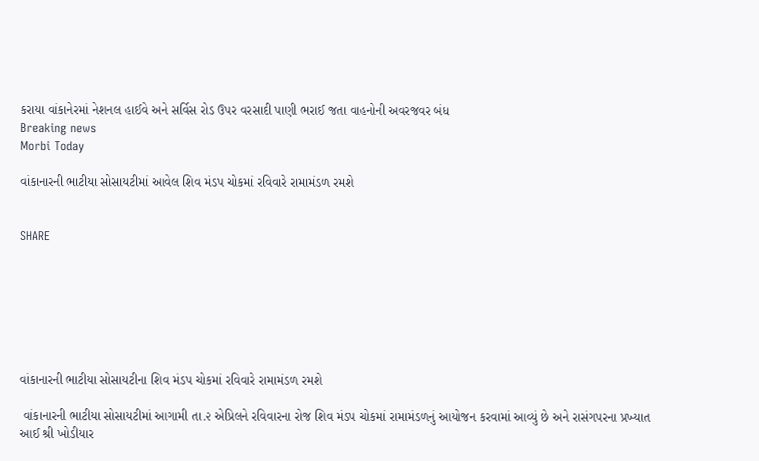કરાયા વાંકાનેરમાં નેશનલ હાઈવે અને સર્વિસ રોડ ઉપર વરસાદી પાણી ભરાઈ જતા વાહનોની અવરજવર બંધ
Breaking news
Morbi Today

વાંકાનારની ભાટીયા સોસાયટીમાં આવેલ શિવ મંડપ ચોકમાં રવિવારે રામામંડળ રમશે


SHARE







વાંકાનારની ભાટીયા સોસાયટીના શિવ મંડપ ચોકમાં રવિવારે રામામંડળ રમશે

 વાંકાનારની ભાટીયા સોસાયટીમાં આગામી તા.૨ એપ્રિલને રવિવારના રોજ શિવ મંડપ ચોકમાં રામામંડળનું આયોજન કરવામાં આવ્યું છે અને રાસંગપરના પ્રખ્યાત આઈ શ્રી ખોડીયાર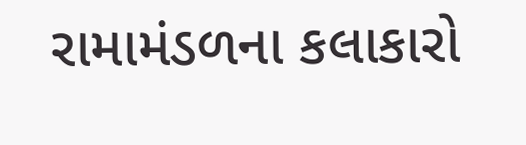રામામંડળના કલાકારો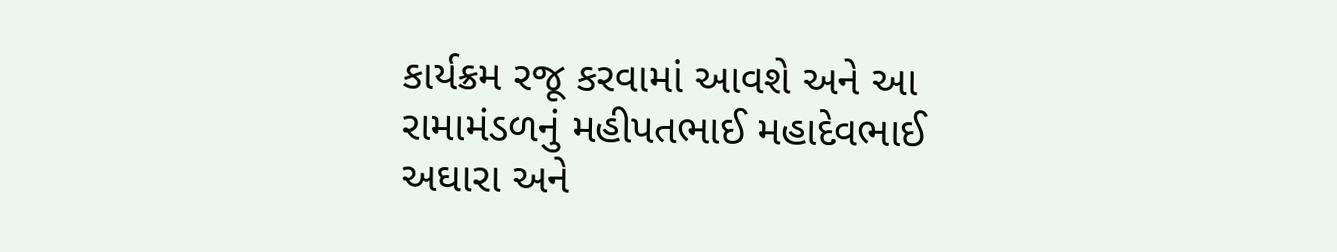કાર્યક્રમ રજૂ કરવામાં આવશે અને આ રામામંડળનું મહીપતભાઈ મહાદેવભાઈ અઘારા અને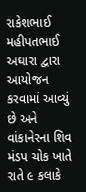રાકેશભાઈ મહીપતભાઈ અઘારા દ્વારા આયોજન કરવામાં આવ્યું છે અને વાંકાનેરના શિવ મંડપ ચોક ખાતે રાતે ૯ કલાકે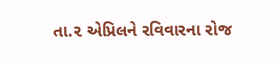તા.૨ એપ્રિલને રવિવારના રોજ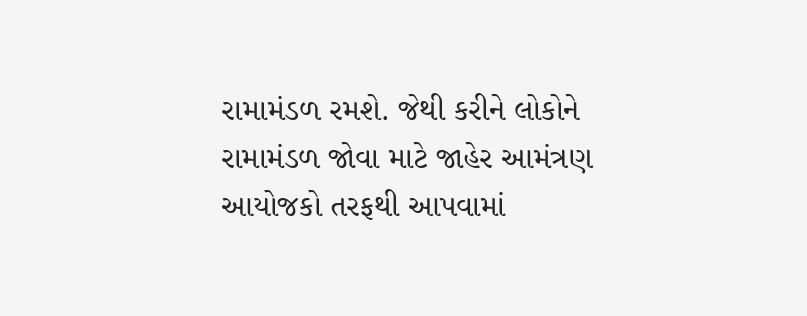રામામંડળ રમશે. જેથી કરીને લોકોને રામામંડળ જોવા માટે જાહેર આમંત્રણ આયોજકો તરફથી આપવામાં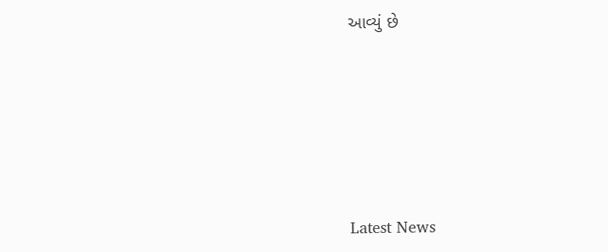આવ્યું છે






Latest News